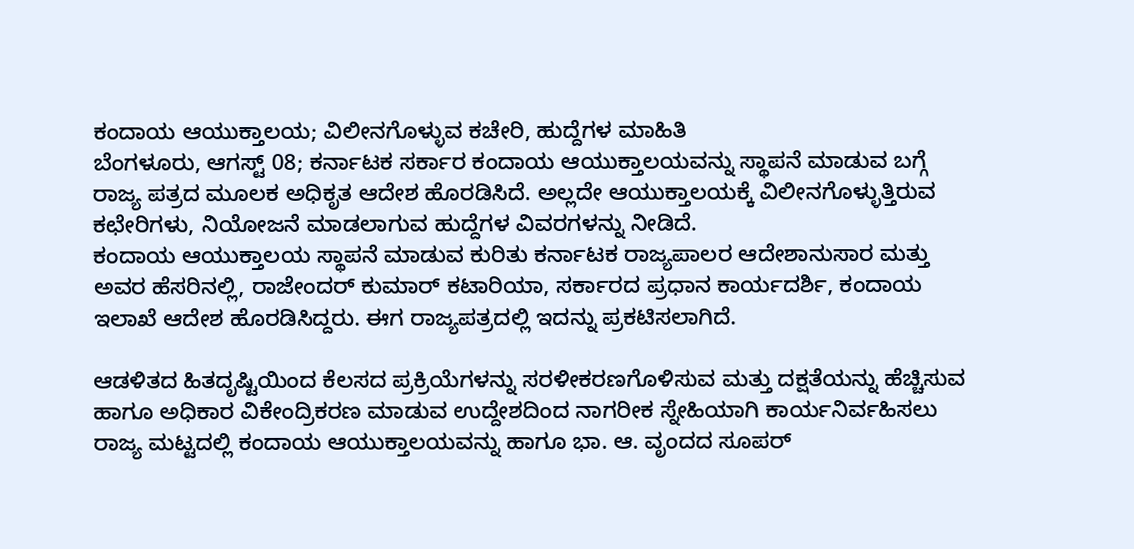ಕಂದಾಯ ಆಯುಕ್ತಾಲಯ; ವಿಲೀನಗೊಳ್ಳುವ ಕಚೇರಿ, ಹುದ್ದೆಗಳ ಮಾಹಿತಿ
ಬೆಂಗಳೂರು, ಆಗಸ್ಟ್ 08; ಕರ್ನಾಟಕ ಸರ್ಕಾರ ಕಂದಾಯ ಆಯುಕ್ತಾಲಯವನ್ನು ಸ್ಥಾಪನೆ ಮಾಡುವ ಬಗ್ಗೆ ರಾಜ್ಯ ಪತ್ರದ ಮೂಲಕ ಅಧಿಕೃತ ಆದೇಶ ಹೊರಡಿಸಿದೆ. ಅಲ್ಲದೇ ಆಯುಕ್ತಾಲಯಕ್ಕೆ ವಿಲೀನಗೊಳ್ಳುತ್ತಿರುವ ಕಛೇರಿಗಳು, ನಿಯೋಜನೆ ಮಾಡಲಾಗುವ ಹುದ್ದೆಗಳ ವಿವರಗಳನ್ನು ನೀಡಿದೆ.
ಕಂದಾಯ ಆಯುಕ್ತಾಲಯ ಸ್ಥಾಪನೆ ಮಾಡುವ ಕುರಿತು ಕರ್ನಾಟಕ ರಾಜ್ಯಪಾಲರ ಆದೇಶಾನುಸಾರ ಮತ್ತು ಅವರ ಹೆಸರಿನಲ್ಲಿ, ರಾಜೇಂದರ್ ಕುಮಾರ್ ಕಟಾರಿಯಾ, ಸರ್ಕಾರದ ಪ್ರಧಾನ ಕಾರ್ಯದರ್ಶಿ, ಕಂದಾಯ ಇಲಾಖೆ ಆದೇಶ ಹೊರಡಿಸಿದ್ದರು. ಈಗ ರಾಜ್ಯಪತ್ರದಲ್ಲಿ ಇದನ್ನು ಪ್ರಕಟಿಸಲಾಗಿದೆ.

ಆಡಳಿತದ ಹಿತದೃಷ್ಟಿಯಿಂದ ಕೆಲಸದ ಪ್ರಕ್ರಿಯೆಗಳನ್ನು ಸರಳೀಕರಣಗೊಳಿಸುವ ಮತ್ತು ದಕ್ಷತೆಯನ್ನು ಹೆಚ್ಚಿಸುವ ಹಾಗೂ ಅಧಿಕಾರ ವಿಕೇಂದ್ರಿಕರಣ ಮಾಡುವ ಉದ್ದೇಶದಿಂದ ನಾಗರೀಕ ಸ್ನೇಹಿಯಾಗಿ ಕಾರ್ಯನಿರ್ವಹಿಸಲು ರಾಜ್ಯ ಮಟ್ಟದಲ್ಲಿ ಕಂದಾಯ ಆಯುಕ್ತಾಲಯವನ್ನು ಹಾಗೂ ಭಾ. ಆ. ವೃಂದದ ಸೂಪರ್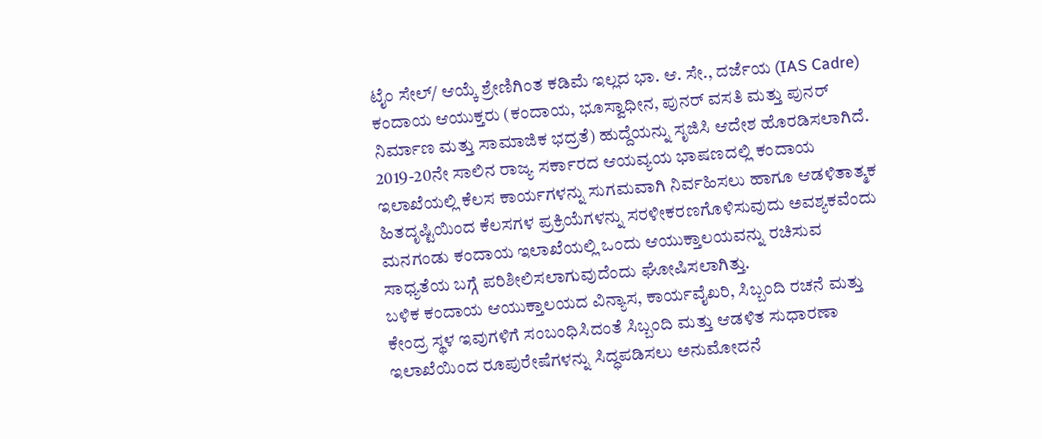ಟೈಂ ಸೇಲ್/ ಆಯ್ಕೆ ಶ್ರೇಣಿಗಿಂತ ಕಡಿಮೆ ಇಲ್ಲದ ಭಾ. ಆ. ಸೇ., ದರ್ಜೆಯ (IAS Cadre) ಕಂದಾಯ ಆಯುಕ್ತರು (ಕಂದಾಯ, ಭೂಸ್ವಾಧೀನ, ಪುನರ್ ವಸತಿ ಮತ್ತು ಪುನರ್ ನಿರ್ಮಾಣ ಮತ್ತು ಸಾಮಾಜಿಕ ಭದ್ರತೆ) ಹುದ್ದೆಯನ್ನು ಸೃಜಿಸಿ ಆದೇಶ ಹೊರಡಿಸಲಾಗಿದೆ.
2019-20ನೇ ಸಾಲಿನ ರಾಜ್ಯ ಸರ್ಕಾರದ ಆಯವ್ಯಯ ಭಾಷಣದಲ್ಲಿ ಕಂದಾಯ ಇಲಾಖೆಯಲ್ಲಿ ಕೆಲಸ ಕಾರ್ಯಗಳನ್ನು ಸುಗಮವಾಗಿ ನಿರ್ವಹಿಸಲು ಹಾಗೂ ಆಡಳಿತಾತ್ಮಕ ಹಿತದೃಷ್ಟಿಯಿಂದ ಕೆಲಸಗಳ ಪ್ರಕ್ರಿಯೆಗಳನ್ನು ಸರಳೀಕರಣಗೊಳಿಸುವುದು ಅವಶ್ಯಕವೆಂದು ಮನಗಂಡು ಕಂದಾಯ ಇಲಾಖೆಯಲ್ಲಿ ಒಂದು ಆಯುಕ್ತಾಲಯವನ್ನು ರಚಿಸುವ ಸಾಧ್ಯತೆಯ ಬಗ್ಗೆ ಪರಿಶೀಲಿಸಲಾಗುವುದೆಂದು ಘೋಷಿಸಲಾಗಿತ್ತು.
ಬಳಿಕ ಕಂದಾಯ ಆಯುಕ್ತಾಲಯದ ವಿನ್ಯಾಸ, ಕಾರ್ಯವೈಖರಿ, ಸಿಬ್ಬಂದಿ ರಚನೆ ಮತ್ತು ಕೇಂದ್ರ ಸ್ಥಳ ಇವುಗಳಿಗೆ ಸಂಬಂಧಿಸಿದಂತೆ ಸಿಬ್ಬಂದಿ ಮತ್ತು ಆಡಳಿತ ಸುಧಾರಣಾ ಇಲಾಖೆಯಿಂದ ರೂಪುರೇಷೆಗಳನ್ನು ಸಿದ್ಧಪಡಿಸಲು ಅನುಮೋದನೆ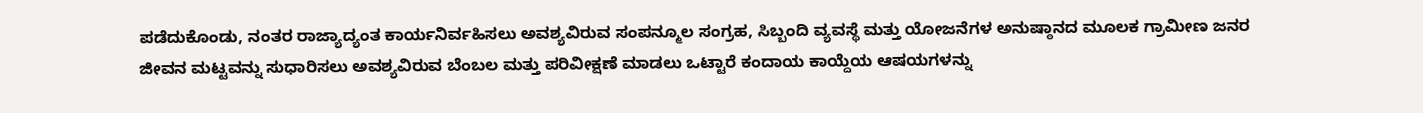ಪಡೆದುಕೊಂಡು, ನಂತರ ರಾಜ್ಯಾದ್ಯಂತ ಕಾರ್ಯನಿರ್ವಹಿಸಲು ಅವಶ್ಯವಿರುವ ಸಂಪನ್ಮೂಲ ಸಂಗ್ರಹ, ಸಿಬ್ಬಂದಿ ವ್ಯವಸ್ಥೆ ಮತ್ತು ಯೋಜನೆಗಳ ಅನುಷ್ಠಾನದ ಮೂಲಕ ಗ್ರಾಮೀಣ ಜನರ ಜೀವನ ಮಟ್ಟವನ್ನು ಸುಧಾರಿಸಲು ಅವಶ್ಯವಿರುವ ಬೆಂಬಲ ಮತ್ತು ಪರಿವೀಕ್ಷಣೆ ಮಾಡಲು ಒಟ್ಟಾರೆ ಕಂದಾಯ ಕಾಯ್ದೆಯ ಆಷಯಗಳನ್ನು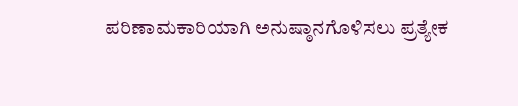ಪರಿಣಾಮಕಾರಿಯಾಗಿ ಅನುಷ್ಠಾನಗೊಳಿಸಲು ಪ್ರತ್ಯೇಕ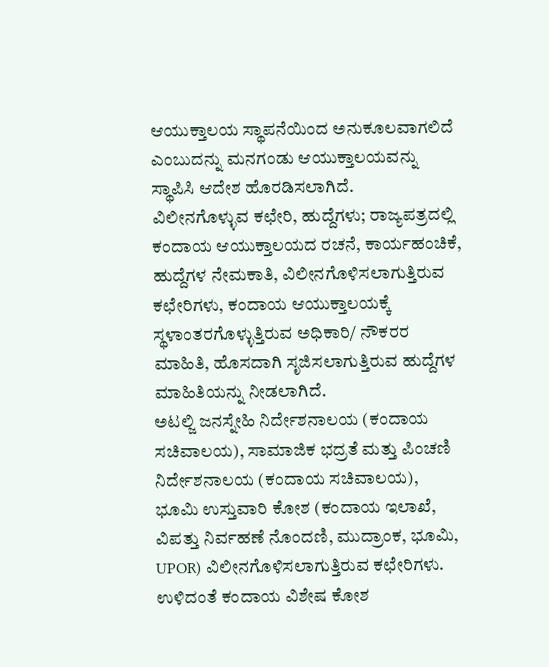ಆಯುಕ್ತಾಲಯ ಸ್ಥಾಪನೆಯಿಂದ ಅನುಕೂಲವಾಗಲಿದೆ ಎಂಬುದನ್ನು ಮನಗಂಡು ಆಯುಕ್ತಾಲಯವನ್ನು ಸ್ಥಾಪಿಸಿ ಆದೇಶ ಹೊರಡಿಸಲಾಗಿದೆ.
ವಿಲೀನಗೊಳ್ಳುವ ಕಛೇರಿ, ಹುದ್ದೆಗಳು; ರಾಜ್ಯಪತ್ರದಲ್ಲಿ ಕಂದಾಯ ಆಯುಕ್ತಾಲಯದ ರಚನೆ, ಕಾರ್ಯಹಂಚಿಕೆ, ಹುದ್ದೆಗಳ ನೇಮಕಾತಿ, ವಿಲೀನಗೊಳಿಸಲಾಗುತ್ತಿರುವ ಕಛೇರಿಗಳು, ಕಂದಾಯ ಆಯುಕ್ತಾಲಯಕ್ಕೆ ಸ್ಥಳಾಂತರಗೊಳ್ಳುತ್ತಿರುವ ಅಧಿಕಾರಿ/ ನೌಕರರ ಮಾಹಿತಿ, ಹೊಸದಾಗಿ ಸೃಜಿಸಲಾಗುತ್ತಿರುವ ಹುದ್ದೆಗಳ ಮಾಹಿತಿಯನ್ನು ನೀಡಲಾಗಿದೆ.
ಅಟಲ್ಜಿ ಜನಸ್ನೇಹಿ ನಿರ್ದೇಶನಾಲಯ (ಕಂದಾಯ ಸಚಿವಾಲಯ), ಸಾಮಾಜಿಕ ಭದ್ರತೆ ಮತ್ತು ಪಿಂಚಣಿ ನಿರ್ದೇಶನಾಲಯ (ಕಂದಾಯ ಸಚಿವಾಲಯ), ಭೂಮಿ ಉಸ್ತುವಾರಿ ಕೋಶ (ಕಂದಾಯ ಇಲಾಖೆ, ವಿಪತ್ತು ನಿರ್ವಹಣೆ ನೊಂದಣಿ, ಮುದ್ರಾಂಕ, ಭೂಮಿ, UPOR) ವಿಲೀನಗೊಳಿಸಲಾಗುತ್ತಿರುವ ಕಛೇರಿಗಳು.
ಉಳಿದಂತೆ ಕಂದಾಯ ವಿಶೇಷ ಕೋಶ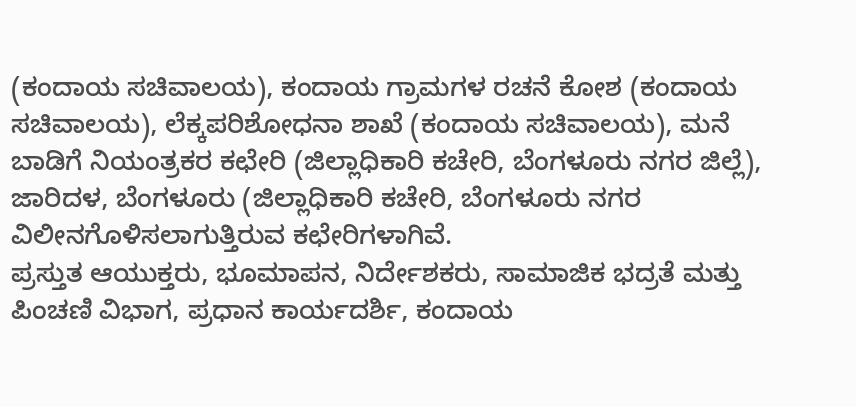(ಕಂದಾಯ ಸಚಿವಾಲಯ), ಕಂದಾಯ ಗ್ರಾಮಗಳ ರಚನೆ ಕೋಶ (ಕಂದಾಯ ಸಚಿವಾಲಯ), ಲೆಕ್ಕಪರಿಶೋಧನಾ ಶಾಖೆ (ಕಂದಾಯ ಸಚಿವಾಲಯ), ಮನೆ ಬಾಡಿಗೆ ನಿಯಂತ್ರಕರ ಕಛೇರಿ (ಜಿಲ್ಲಾಧಿಕಾರಿ ಕಚೇರಿ, ಬೆಂಗಳೂರು ನಗರ ಜಿಲ್ಲೆ), ಜಾರಿದಳ, ಬೆಂಗಳೂರು (ಜಿಲ್ಲಾಧಿಕಾರಿ ಕಚೇರಿ, ಬೆಂಗಳೂರು ನಗರ ವಿಲೀನಗೊಳಿಸಲಾಗುತ್ತಿರುವ ಕಛೇರಿಗಳಾಗಿವೆ.
ಪ್ರಸ್ತುತ ಆಯುಕ್ತರು, ಭೂಮಾಪನ, ನಿರ್ದೇಶಕರು, ಸಾಮಾಜಿಕ ಭದ್ರತೆ ಮತ್ತು ಪಿಂಚಣಿ ವಿಭಾಗ, ಪ್ರಧಾನ ಕಾರ್ಯದರ್ಶಿ, ಕಂದಾಯ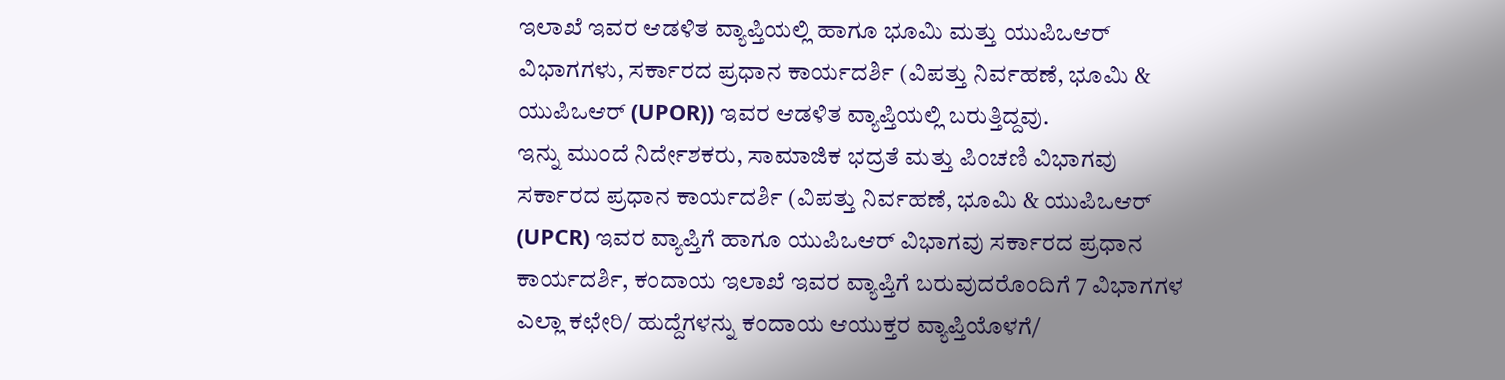ಇಲಾಖೆ ಇವರ ಆಡಳಿತ ವ್ಯಾಪ್ತಿಯಲ್ಲಿ ಹಾಗೂ ಭೂಮಿ ಮತ್ತು ಯುಪಿಒಆರ್ ವಿಭಾಗಗಳು, ಸರ್ಕಾರದ ಪ್ರಧಾನ ಕಾರ್ಯದರ್ಶಿ (ವಿಪತ್ತು ನಿರ್ವಹಣೆ, ಭೂಮಿ & ಯುಪಿಒಆರ್ (UPOR)) ಇವರ ಆಡಳಿತ ವ್ಯಾಪ್ತಿಯಲ್ಲಿ ಬರುತ್ತಿದ್ದವು.
ಇನ್ನು ಮುಂದೆ ನಿರ್ದೇಶಕರು, ಸಾಮಾಜಿಕ ಭದ್ರತೆ ಮತ್ತು ಪಿಂಚಣಿ ವಿಭಾಗವು ಸರ್ಕಾರದ ಪ್ರಧಾನ ಕಾರ್ಯದರ್ಶಿ (ವಿಪತ್ತು ನಿರ್ವಹಣೆ, ಭೂಮಿ & ಯುಪಿಒಆರ್ (UPCR) ಇವರ ವ್ಯಾಪ್ತಿಗೆ ಹಾಗೂ ಯುಪಿಒಆರ್ ವಿಭಾಗವು ಸರ್ಕಾರದ ಪ್ರಧಾನ ಕಾರ್ಯದರ್ಶಿ, ಕಂದಾಯ ಇಲಾಖೆ ಇವರ ವ್ಯಾಪ್ತಿಗೆ ಬರುವುದರೊಂದಿಗೆ 7 ವಿಭಾಗಗಳ ಎಲ್ಲಾ ಕಛೇರಿ/ ಹುದ್ದೆಗಳನ್ನು ಕಂದಾಯ ಆಯುಕ್ತರ ವ್ಯಾಪ್ತಿಯೊಳಗೆ/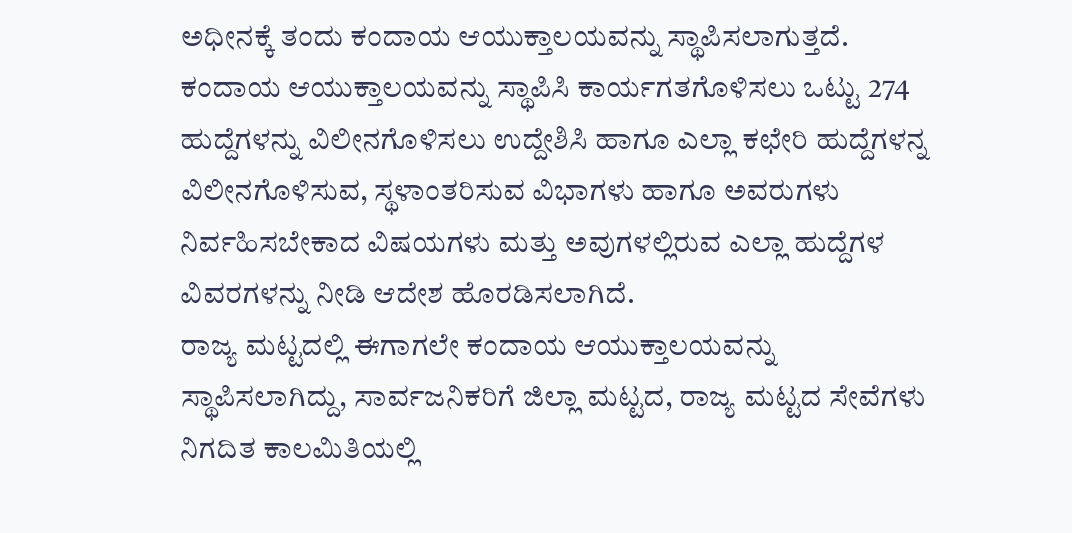ಅಧೀನಕ್ಕೆ ತಂದು ಕಂದಾಯ ಆಯುಕ್ತಾಲಯವನ್ನು ಸ್ಥಾಪಿಸಲಾಗುತ್ತದೆ.
ಕಂದಾಯ ಆಯುಕ್ತಾಲಯವನ್ನು ಸ್ಥಾಪಿಸಿ ಕಾರ್ಯಗತಗೊಳಿಸಲು ಒಟ್ಟು 274 ಹುದ್ದೆಗಳನ್ನು ವಿಲೀನಗೊಳಿಸಲು ಉದ್ದೇಶಿಸಿ ಹಾಗೂ ಎಲ್ಲಾ ಕಛೇರಿ ಹುದ್ದೆಗಳನ್ನ ವಿಲೀನಗೊಳಿಸುವ, ಸ್ಥಳಾಂತರಿಸುವ ವಿಭಾಗಳು ಹಾಗೂ ಅವರುಗಳು ನಿರ್ವಹಿಸಬೇಕಾದ ವಿಷಯಗಳು ಮತ್ತು ಅವುಗಳಲ್ಲಿರುವ ಎಲ್ಲಾ ಹುದ್ದೆಗಳ ವಿವರಗಳನ್ನು ನೀಡಿ ಆದೇಶ ಹೊರಡಿಸಲಾಗಿದೆ.
ರಾಜ್ಯ ಮಟ್ಟದಲ್ಲಿ ಈಗಾಗಲೇ ಕಂದಾಯ ಆಯುಕ್ತಾಲಯವನ್ನು ಸ್ಥಾಪಿಸಲಾಗಿದ್ದು, ಸಾರ್ವಜನಿಕರಿಗೆ ಜಿಲ್ಲಾ ಮಟ್ಟದ, ರಾಜ್ಯ ಮಟ್ಟದ ಸೇವೆಗಳು ನಿಗದಿತ ಕಾಲಮಿತಿಯಲ್ಲಿ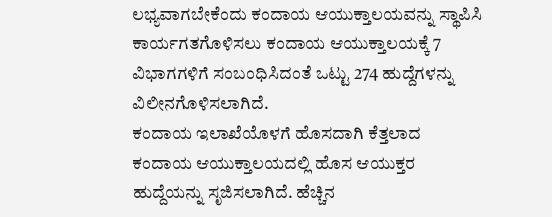ಲಭ್ಯವಾಗಬೇಕೆಂದು ಕಂದಾಯ ಆಯುಕ್ತಾಲಯವನ್ನು ಸ್ಥಾಪಿಸಿ ಕಾರ್ಯಗತಗೊಳಿಸಲು ಕಂದಾಯ ಆಯುಕ್ತಾಲಯಕ್ಕೆ 7 ವಿಭಾಗಗಳಿಗೆ ಸಂಬಂಧಿಸಿದಂತೆ ಒಟ್ಟು 274 ಹುದ್ದೆಗಳನ್ನು ವಿಲೀನಗೊಳಿಸಲಾಗಿದೆ.
ಕಂದಾಯ ಇಲಾಖೆಯೊಳಗೆ ಹೊಸದಾಗಿ ಕೆತ್ತಲಾದ ಕಂದಾಯ ಆಯುಕ್ತಾಲಯದಲ್ಲಿ ಹೊಸ ಆಯುಕ್ತರ ಹುದ್ದೆಯನ್ನು ಸೃಜಿಸಲಾಗಿದೆ. ಹೆಚ್ಚಿನ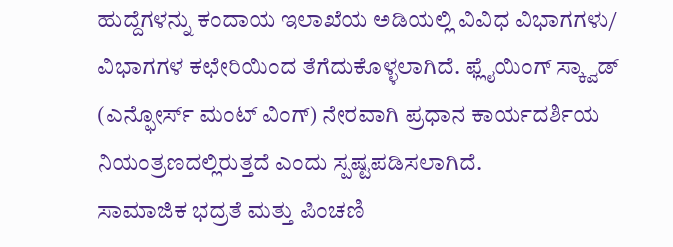ಹುದ್ದೆಗಳನ್ನು ಕಂದಾಯ ಇಲಾಖೆಯ ಅಡಿಯಲ್ಲಿ ವಿವಿಧ ವಿಭಾಗಗಳು/ ವಿಭಾಗಗಳ ಕಛೇರಿಯಿಂದ ತೆಗೆದುಕೊಳ್ಳಲಾಗಿದೆ. ಫ್ಲೈಯಿಂಗ್ ಸ್ಕ್ವಾಡ್ (ಎನ್ಫೋರ್ಸ್ ಮಂಟ್ ವಿಂಗ್) ನೇರವಾಗಿ ಪ್ರಧಾನ ಕಾರ್ಯದರ್ಶಿಯ ನಿಯಂತ್ರಣದಲ್ಲಿರುತ್ತದೆ ಎಂದು ಸ್ಪಷ್ಟಪಡಿಸಲಾಗಿದೆ.
ಸಾಮಾಜಿಕ ಭದ್ರತೆ ಮತ್ತು ಪಿಂಚಣಿ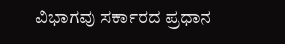ವಿಭಾಗವು ಸರ್ಕಾರದ ಪ್ರಧಾನ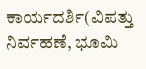ಕಾರ್ಯದರ್ಶಿ(ವಿಪತ್ತು ನಿರ್ವಹಣೆ, ಭೂಮಿ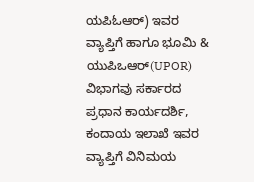ಯಪಿಓಆರ್) ಇವರ ವ್ಯಾಪ್ತಿಗೆ ಹಾಗೂ ಭೂಮಿ & ಯುಪಿಒಆರ್(UPOR) ವಿಭಾಗವು ಸರ್ಕಾರದ ಪ್ರಧಾನ ಕಾರ್ಯದರ್ಶಿ, ಕಂದಾಯ ಇಲಾಖೆ ಇವರ ವ್ಯಾಪ್ತಿಗೆ ವಿನಿಮಯ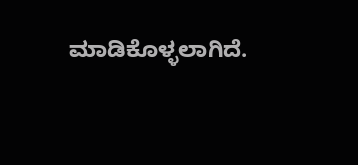ಮಾಡಿಕೊಳ್ಳಲಾಗಿದೆ.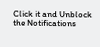Click it and Unblock the Notifications